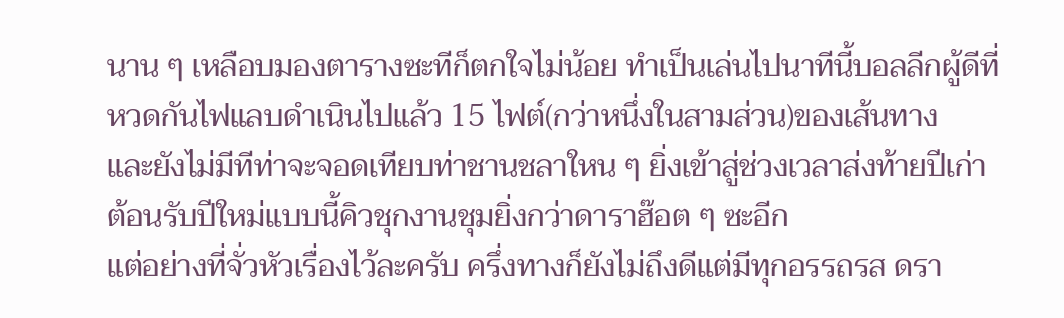นาน ๆ เหลือบมองตารางซะทีก็ตกใจไม่น้อย ทำเป็นเล่นไปนาทีนี้บอลลีกผู้ดีที่หวดกันไฟแลบดำเนินไปแล้ว 15 ไฟต์(กว่าหนึ่งในสามส่วน)ของเส้นทาง
และยังไม่มีทีท่าจะจอดเทียบท่าชานชลาใหน ๆ ยิ่งเข้าสู่ช่วงเวลาส่งท้ายปีเก่า ต้อนรับปีใหม่แบบนี้คิวชุกงานชุมยิ่งกว่าดาราฮ๊อต ๆ ซะอีก
แต่อย่างที่จั่วหัวเรื่องไว้ละครับ ครึ่งทางก็ยังไม่ถึงดีแต่มีทุกอรรถรส ดรา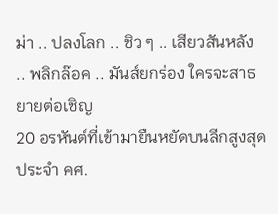ม่า .. ปลงโลก .. ชิว ๆ .. เสียวสันหลัง .. พลิกล๊อค .. มันส์ยกร่อง ใครจะสาธยายต่อเชิญ
20 อรหันต์ที่เข้ามายืนหยัดบนลีกสูงสุดประจำ คศ.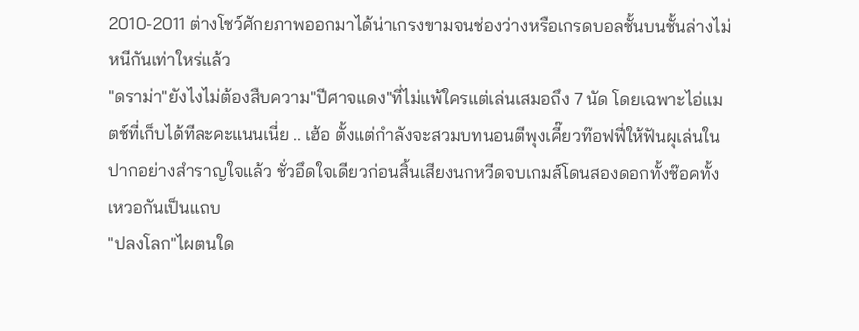2010-2011 ต่างโชว์ศักยภาพออกมาได้น่าเกรงขามจนช่องว่างหรือเกรดบอลชั้นบนชั้นล่างไม่หนีกันเท่าใหร่แล้ว
"ดราม่า"ยังไงไม่ต้องสืบความ"ปีศาจแดง"ที่ไม่แพ้ใครแต่เล่นเสมอถึง 7 นัด โดยเฉพาะไอ่แมตช์ที่เก็บได้ทีละคะแนนเนี่ย .. เฮ้อ ตั้งแต่กำลังจะสวมบทนอนตีพุงเคี๊ยวท๊อฟฟี่ให้ฟันผุเล่นในปากอย่างสำราญใจแล้ว ชั่วอึดใจเดียวก่อนสิ้นเสียงนกหวีดจบเกมส์โดนสองดอกทั้งช๊อคทั้งเหวอกันเป็นแถบ
"ปลงโลก"ไผตนใด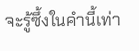จะรู้ซึ้งในคำนี้เท่า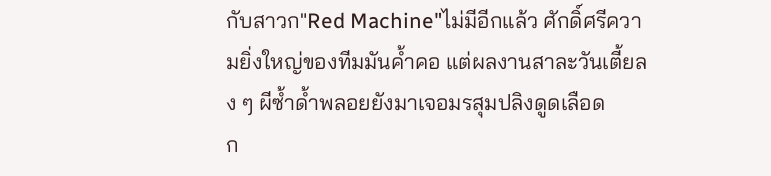กับสาวก"Red Machine"ไม่มีอีกแล้ว ศักดิ์ศรีความยิ่งใหญ่ของทีมมันค้ำคอ แต่ผลงานสาละวันเตี้ยลง ๆ ผีซ้ำด้ำพลอยยังมาเจอมรสุมปลิงดูดเลือด
ก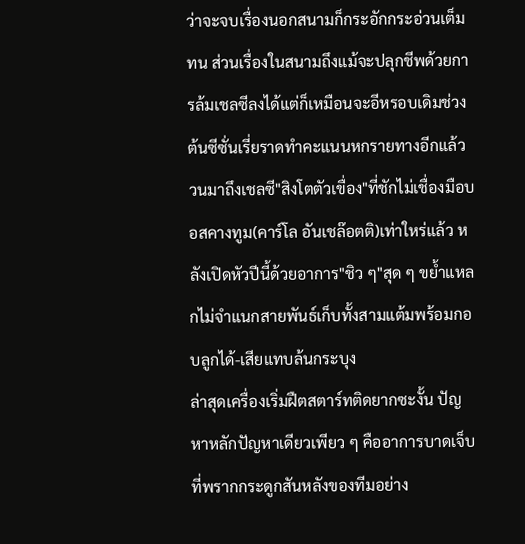ว่าจะจบเรื่องนอกสนามก็กระอักกระอ่วนเต็มทน ส่วนเรื่องในสนามถึงแม้จะปลุกชีพด้วยการล้มเชลซีลงได้แต่ก็เหมือนจะอีหรอบเดิมช่วงต้นซีซั่นเรี่ยราดทำคะแนนหกรายทางอีกแล้ว
วนมาถึงเชลซี"สิงโตตัวเขื่อง"ที่ชักไม่เชื่องมือบอสคางทูม(คาร์โล อันเชล๊อตติ)เท่าใหร่แล้ว หลังเปิดหัวปีนี้ด้วยอาการ"ชิว ๆ"สุด ๆ ขย้ำแหลกไม่จำแนกสายพันธ์เก็บทั้งสามแต้มพร้อมกอบลูกได้-เสียแทบล้นกระบุง
ล่าสุดเครื่องเริ่มฝืตสตาร์ทติดยากซะงั้น ปัญหาหลักปัญหาเดียวเพียว ๆ คืออาการบาดเจ็บที่พรากกระดูกสันหลังของทีมอย่าง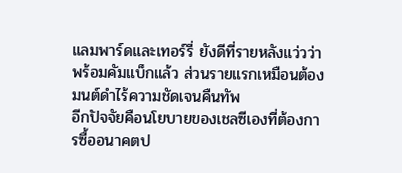แลมพาร์ดและเทอร์รี่ ยังดีที่รายหลังแว่วว่าพร้อมคัมแบ็กแล้ว ส่วนรายแรกเหมือนต้องมนต์ดำไร้ความชัดเจนคืนทัพ
อีกปัจจัยคือนโยบายของเชลซีเองที่ต้องการซื้ออนาคตป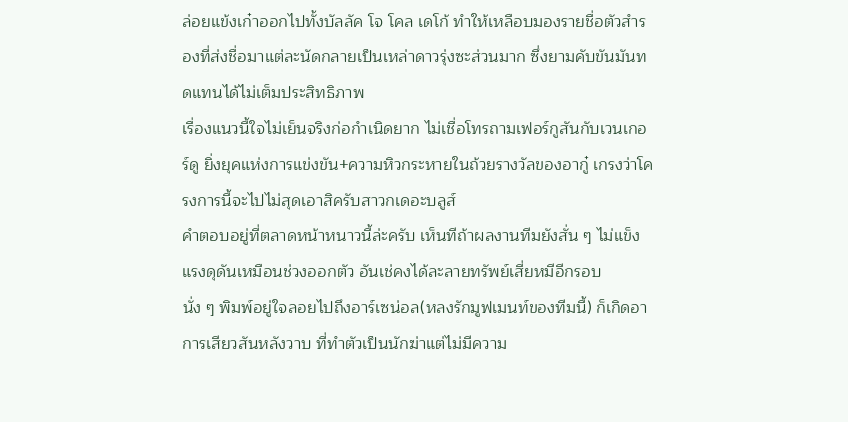ล่อยแข้งเก๋าออกไปทั้งบัลลัค โจ โคล เดโก้ ทำให้เหลือบมองรายชื่อตัวสำรองที่ส่งชื่อมาแต่ละนัดกลายเป็นเหล่าดาวรุ่งซะส่วนมาก ซึ่งยามคับขันมันทดแทนได้ไม่เต็มประสิทธิภาพ
เรื่องแนวนี้ใจไม่เย็นจริงก่อกำเนิดยาก ไม่เชื่อโทรถามเฟอร์กูสันกับเวนเกอร์ดู ยิ่งยุคแห่งการแข่งขัน+ความหิวกระหายในถ้วยรางวัลของอากู๋ เกรงว่าโครงการนี้จะไปไม่สุดเอาสิครับสาวกเดอะบลูส์
คำตอบอยู่ที่ตลาดหน้าหนาวนี้ล่ะครับ เห็นทีถ้าผลงานทีมยังสั่น ๆ ไม่แข็งแรงดุดันเหมือนช่วงออกตัว อันเช่คงได้ละลายทรัพย์เสี่ยหมีอีกรอบ
นั่ง ๆ พิมพ์อยู่ใจลอยไปถึงอาร์เซน่อล(หลงรักมูฟเมนท์ของทีมนี้) ก็เกิดอาการเสียวสันหลังวาบ ที่ทำตัวเป็นนักฆ่าแต่ไม่มีความ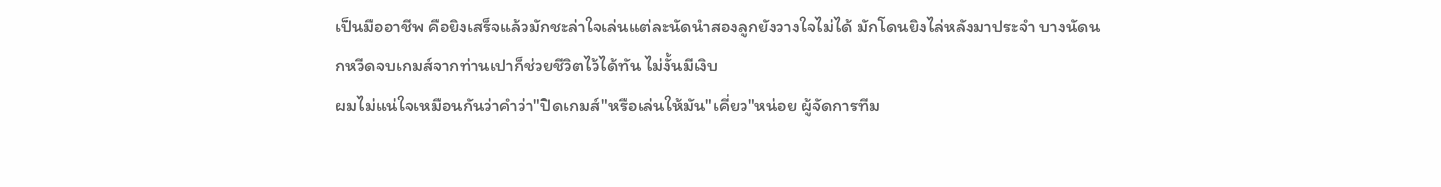เป็นมืออาชีพ คือยิงเสร็จแล้วมักชะล่าใจเล่นแต่ละนัดนำสองลูกยังวางใจไม่ได้ มักโดนยิงไล่หลังมาประจำ บางนัดนกหวีดจบเกมส์จากท่านเปาก็ช่วยชีวิตไว้ได้ทัน ไม่งั้นมีเงิบ
ผมไม่แน่ใจเหมือนกันว่าคำว่า"ปิดเกมส์"หรือเล่นให้มัน"เคี่ยว"หน่อย ผู้จัดการทีม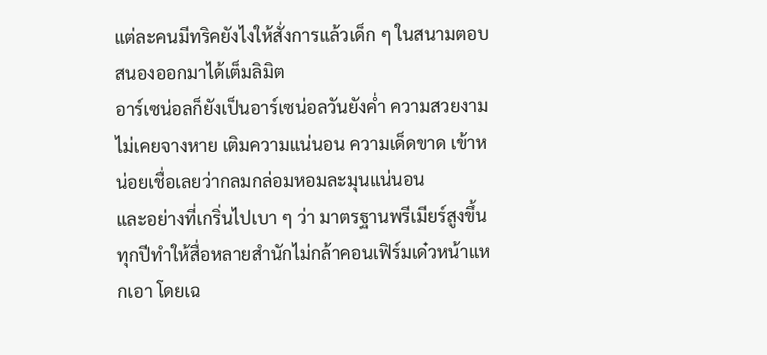แต่ละคนมีทริคยังไงให้สั่งการแล้วเด็ก ๆ ในสนามตอบสนองออกมาได้เต็มลิมิต
อาร์เซน่อลก็ยังเป็นอาร์เซน่อลวันยังค่ำ ความสวยงามไม่เคยจางหาย เติมความแน่นอน ความเด็ดขาด เข้าหน่อยเชื่อเลยว่ากลมกล่อมหอมละมุนแน่นอน
และอย่างที่เกริ่นไปเบา ๆ ว่า มาตรฐานพรีเมียร์สูงขึ้นทุกปีทำให้สื่อหลายสำนักไม่กล้าคอนเฟิร์มเด๋วหน้าแหกเอา โดยเฉ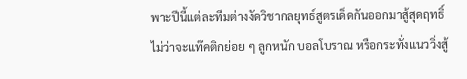พาะปีนี้แต่ละทีมต่างงัดวิชากลยุทธ์สูตรเด็ดกันออกมาสู้สุดฤทธิ์
ไม่ว่าจะแท๊คติกย่อย ๆ ลูกหนัก บอลโบราณ หรือกระทั่งแนววิ่งสู้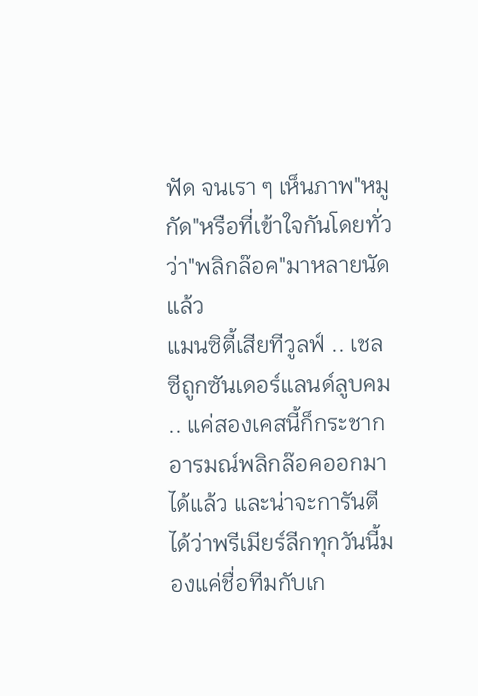ฟัด จนเรา ๆ เห็นภาพ"หมูกัด"หรือที่เข้าใจกันโดยทั่วว่า"พลิกล๊อค"มาหลายนัดแล้ว
แมนซิตี้เสียทีวูลฟ์ .. เชลซีถูกซันเดอร์แลนด์ลูบคม .. แค่สองเคสนี้ก็กระชากอารมณ์พลิกล๊อคออกมาได้แล้ว และน่าจะการันตีได้ว่าพรีเมียร์ลีกทุกวันนี้มองแค่ชื่อทีมกับเก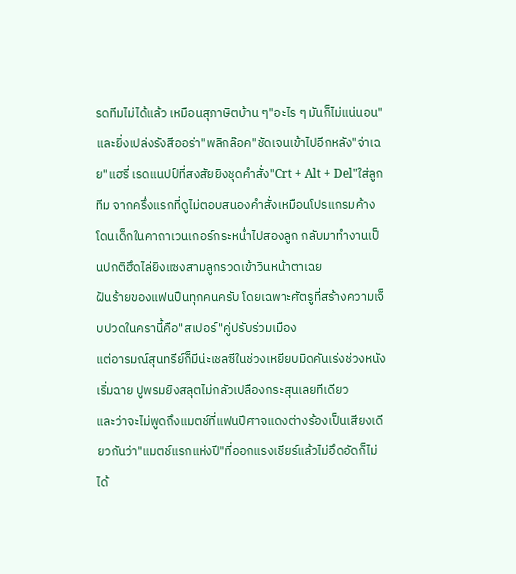รดทีมไม่ได้แล้ว เหมือนสุภาษิตบ้าน ๆ"อะไร ๆ มันก็ไม่แน่นอน"
และยิ่งเปล่งรังสีออร่า"พลิกล๊อค"ชัดเจนเข้าไปอีกหลัง"จ่าเฉย"แฮรี่ เรดแนปป์ที่สงสัยยิงชุดคำสั่ง"Crt + Alt + Del"ใส่ลูกทีม จากครึ่งแรกที่ดูไม่ตอบสนองคำสั่งเหมือนโปรแกรมค้างโดนเด็กในคาถาเวนเกอร์กระหน่ำไปสองลูก กลับมาทำงานเป็นปกติฮึดไล่ยิงแซงสามลูกรวดเข้าวินหน้าตาเฉย
ฝันร้ายของแฟนปืนทุกคนครับ โดยเฉพาะศัตรูที่สร้างความเจ็บปวดในครานี้คือ"สเปอร์"คู่ปรับร่วมเมือง
แต่อารมณ์สุนทรีย์ก็มีน่ะเชลซีในช่วงเหยียบมิดคันเร่งช่วงหนังเริ่มฉาย ปูพรมยิงสลุตไม่กลัวเปลืองกระสุนเลยทีเดียว
และว่าจะไม่พูดถึงแมตช์ที่แฟนปีศาจแดงต่างร้องเป็นเสียงเดียวกันว่า"แมตช์แรกแห่งปี"ที่ออกแรงเชียร์แล้วไม่อึดอัดก็ไม่ได้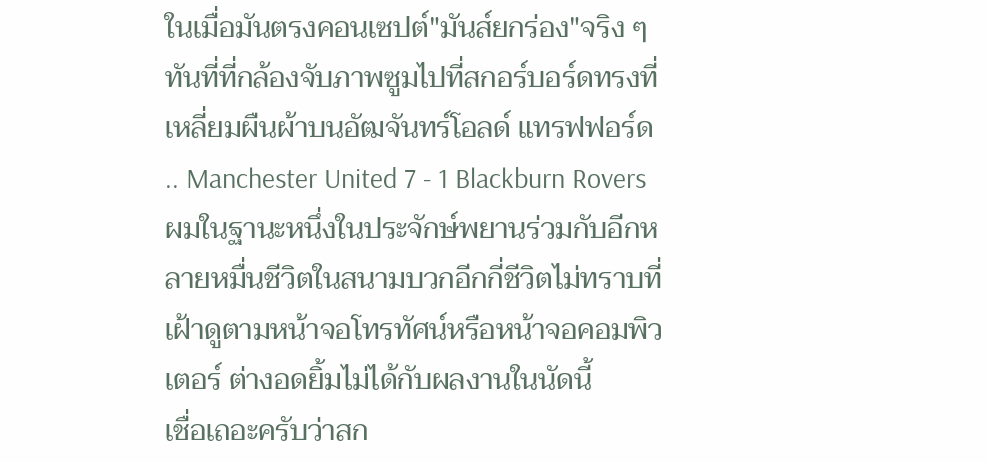ในเมื่อมันตรงคอนเซปต์"มันส์ยกร่อง"จริง ๆทันที่ที่กล้องจับภาพซูมไปที่สกอร์บอร์ดทรงที่เหลี่ยมผืนผ้าบนอัฒจันทร์โอลด์ แทรฟฟอร์ด .. Manchester United 7 - 1 Blackburn Rovers ผมในฐานะหนึ่งในประจักษ์พยานร่วมกับอีกหลายหมื่นชีวิตในสนามบวกอีกกี่ชีวิตไม่ทราบที่เฝ้าดูตามหน้าจอโทรทัศน์หรือหน้าจอคอมพิวเตอร์ ต่างอดยิ้มไม่ได้กับผลงานในนัดนี้
เชื่อเถอะครับว่าสก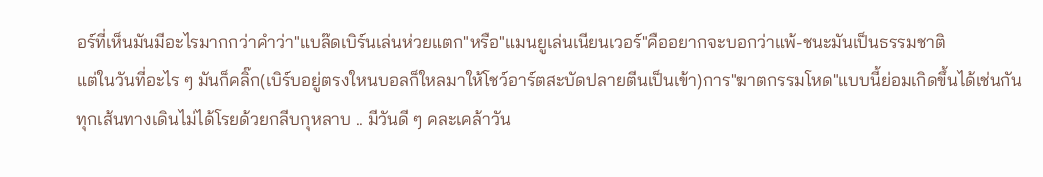อร์ที่เห็นมันมีอะไรมากกว่าคำว่า"แบล๊ดเบิร์นเล่นห่วยแตก"หรือ"แมนยูเล่นเนียนเวอร์"คืออยากจะบอกว่าแพ้-ชนะมันเป็นธรรมชาติ
แต่ในวันที่อะไร ๆ มันก็คลิ๊ก(เบิร์บอยู่ตรงใหนบอลก็ใหลมาให้โชว์อาร์ตสะบัดปลายตีนเป็นเข้า)การ"ฆาตกรรมโหด"แบบนี้ย่อมเกิดขึ้นได้เช่นกัน
ทุกเส้นทางเดินไม่ได้โรยด้วยกลีบกุหลาบ .. มีวันดี ๆ คละเคล้าวัน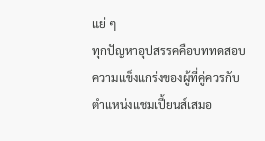แย่ ๆ
ทุกปัญหาอุปสรรคคือบททดสอบความแข็งแกร่งของผู้ที่คู่ควรกับตำแหน่งแชมเปี้ยนส์เสมอ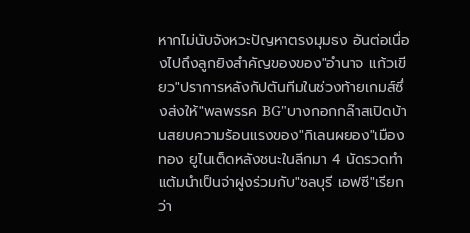หากไม่นับจังหวะปัญหาตรงมุมธง อันต่อเนื่องไปถึงลูกยิงสำคัญของของ"อำนาจ แก้วเขียว"ปราการหลังกัปตันทีมในช่วงท้ายเกมส์ซึ่งส่งให้"พลพรรค BG"บางกอกกล๊าสเปิดบ้านสยบความร้อนแรงของ"กิเลนผยอง"เมืองทอง ยูไนเต็ดหลังชนะในลีกมา 4 นัดรวดทำแต้มนำเป็นจ่าฝูงร่วมกับ"ชลบุรี เอฟซี"เรียกว่า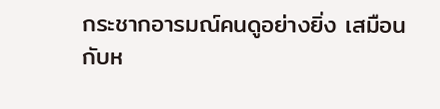กระชากอารมณ์คนดูอย่างยิ่ง เสมือนกับห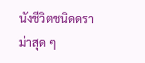นังชีวิตชนิดดราม่าสุด ๆ